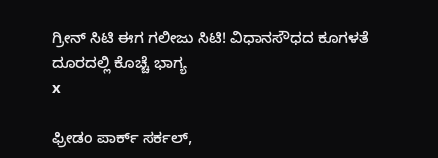ಗ್ರೀನ್ ಸಿಟಿ ಈಗ ಗಲೀಜು ಸಿಟಿ! ವಿಧಾನಸೌಧದ ಕೂಗಳತೆ ದೂರದಲ್ಲಿ ಕೊಚ್ಚೆ ಭಾಗ್ಯ
x

ಫ್ರೀಡಂ ಪಾರ್ಕ್ ಸರ್ಕಲ್,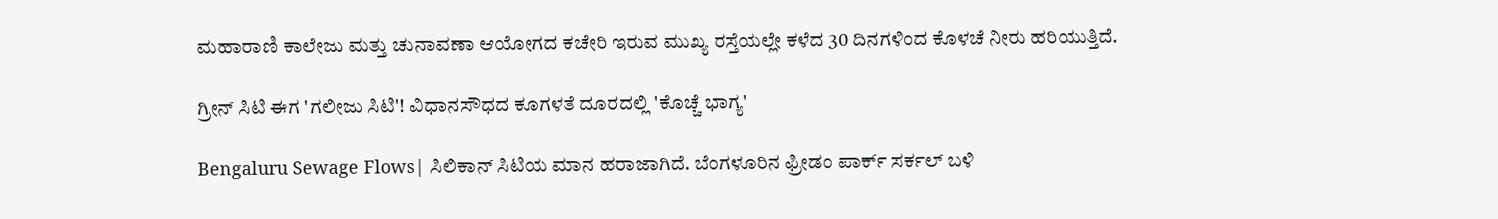ಮಹಾರಾಣಿ ಕಾಲೇಜು ಮತ್ತು ಚುನಾವಣಾ ಆಯೋಗದ ಕಚೇರಿ ಇರುವ ಮುಖ್ಯ ರಸ್ತೆಯಲ್ಲೇ ಕಳೆದ 30 ದಿನಗಳಿಂದ ಕೊಳಚೆ ನೀರು ಹರಿಯುತ್ತಿದೆ.

ಗ್ರೀನ್ ಸಿಟಿ ಈಗ 'ಗಲೀಜು ಸಿಟಿ'! ವಿಧಾನಸೌಧದ ಕೂಗಳತೆ ದೂರದಲ್ಲಿ 'ಕೊಚ್ಚೆ ಭಾಗ್ಯ'

Bengaluru Sewage Flows| ಸಿಲಿಕಾನ್ ಸಿಟಿಯ ಮಾನ ಹರಾಜಾಗಿದೆ. ಬೆಂಗಳೂರಿನ ಫ್ರೀಡಂ ಪಾರ್ಕ್ ಸರ್ಕಲ್ ಬಳಿ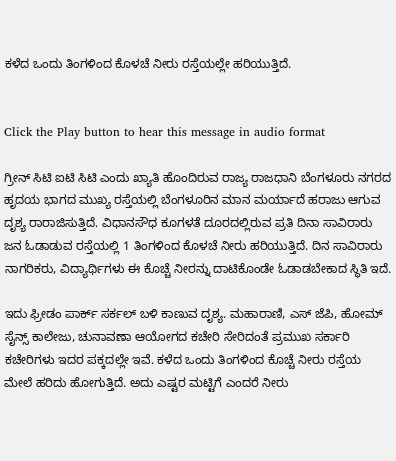ಕಳೆದ ಒಂದು ತಿಂಗಳಿಂದ ಕೊಳಚೆ ನೀರು ರಸ್ತೆಯಲ್ಲೇ ಹರಿಯುತ್ತಿದೆ.


Click the Play button to hear this message in audio format

ಗ್ರೀನ್ ಸಿಟಿ ಐಟಿ ಸಿಟಿ ಎಂದು ಖ್ಯಾತಿ ಹೊಂದಿರುವ ರಾಜ್ಯ ರಾಜಧಾನಿ ಬೆಂಗಳೂರು ನಗರದ ಹೃದಯ ಭಾಗದ ಮುಖ್ಯ ರಸ್ತೆಯಲ್ಲಿ ಬೆಂಗಳೂರಿನ ಮಾನ ಮರ್ಯಾದೆ ಹರಾಜು ಆಗುವ ದೃಶ್ಯ ರಾರಾಜಿಸುತ್ತಿದೆ. ವಿಧಾನಸೌಧ ಕೂಗಳತೆ ದೂರದಲ್ಲಿರುವ ಪ್ರತಿ ದಿನಾ ಸಾವಿರಾರು ಜನ ಓಡಾಡುವ ರಸ್ತೆಯಲ್ಲಿ 1 ತಿಂಗಳಿಂದ ಕೊಳಚೆ ನೀರು ಹರಿಯುತ್ತಿದೆ. ದಿನ‌ ಸಾವಿರಾರು ನಾಗರಿಕರು, ವಿದ್ಯಾರ್ಥಿಗಳು ಈ ಕೊಚ್ಚೆ ನೀರನ್ನು ದಾಟಿಕೊಂಡೇ ಓಡಾಡಬೇಕಾದ ಸ್ಥಿತಿ ಇದೆ.

ಇದು ‍ಫ್ರೀಡಂ ಪಾರ್ಕ್ ಸರ್ಕಲ್ ಬಳಿ ಕಾಣುವ ದೃಶ್ಯ. ಮಹಾರಾಣಿ, ಎಸ್ ಜೆಪಿ, ಹೋಮ್ ಸೈನ್ಸ್ ಕಾಲೇಜು, ಚುನಾವಣಾ ಆಯೋಗದ ಕಚೇರಿ ಸೇರಿದಂತೆ ಪ್ರಮುಖ ಸರ್ಕಾರಿ ಕಚೇರಿಗಳು ಇದರ ಪಕ್ಕದಲ್ಲೇ ಇವೆ. ಕಳೆದ ಒಂದು ತಿಂಗಳಿಂದ ಕೊಚ್ಚೆ ನೀರು ರಸ್ತೆಯ ಮೇಲೆ ಹರಿದು ಹೋಗುತ್ತಿದೆ. ಅದು ಎಷ್ಟರ ಮಟ್ಟಿಗೆ ಎಂದರೆ ನೀರು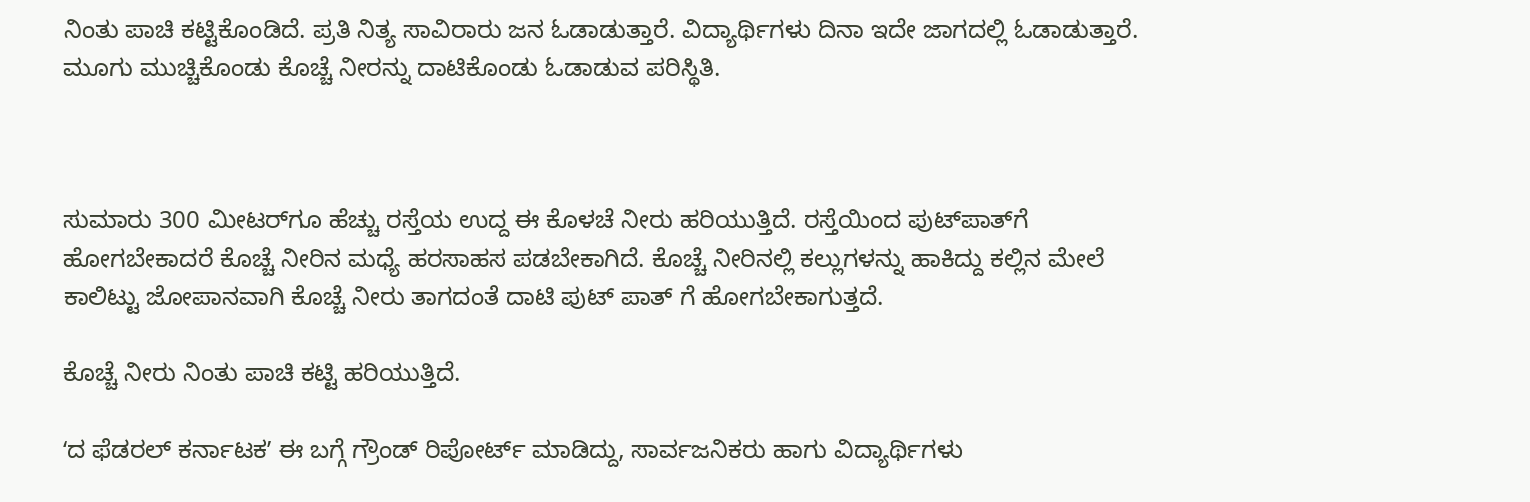ನಿಂತು ಪಾಚಿ ಕಟ್ಟಿಕೊಂಡಿದೆ. ಪ್ರತಿ ನಿತ್ಯ ಸಾವಿರಾರು ಜನ ಓಡಾಡುತ್ತಾರೆ. ವಿದ್ಯಾರ್ಥಿಗಳು ದಿನಾ ಇದೇ ಜಾಗದಲ್ಲಿ ಓಡಾಡುತ್ತಾರೆ. ಮೂಗು ಮುಚ್ಚಿಕೊಂಡು ಕೊಚ್ಚೆ ನೀರನ್ನು ದಾಟಿಕೊಂಡು ಓಡಾಡುವ ಪರಿಸ್ಥಿತಿ.



ಸುಮಾರು 300 ಮೀಟರ್‌ಗೂ ಹೆಚ್ಚು ರಸ್ತೆಯ ಉದ್ದ ಈ ಕೊಳಚೆ ‌ನೀರು ಹರಿಯುತ್ತಿದೆ. ರಸ್ತೆಯಿಂದ ಪುಟ್‌ಪಾತ್‌ಗೆ ಹೋಗಬೇಕಾದರೆ ಕೊಚ್ಚೆ ನೀರಿನ ಮಧ್ಯೆ ಹರಸಾಹಸ ಪಡಬೇಕಾಗಿದೆ. ಕೊಚ್ಚೆ ನೀರಿನಲ್ಲಿ ಕಲ್ಲುಗಳನ್ನು ಹಾಕಿದ್ದು ಕಲ್ಲಿನ ಮೇಲೆ ಕಾಲಿಟ್ಟು ಜೋಪಾನವಾಗಿ ಕೊಚ್ಚೆ ನೀರು ತಾಗದಂತೆ ದಾಟಿ ಪುಟ್ ಪಾತ್ ಗೆ ಹೋಗಬೇಕಾಗುತ್ತದೆ.

ಕೊಚ್ಚೆ ನೀರು ನಿಂತು ಪಾಚಿ ಕಟ್ಟಿ ಹರಿಯುತ್ತಿದೆ.

ʻದ ಫೆಡರಲ್ ಕರ್ನಾಟಕʼ ಈ ಬಗ್ಗೆ ಗ್ರೌಂಡ್ ರಿಪೋರ್ಟ್ ಮಾಡಿದ್ದು, ಸಾರ್ವಜನಿಕರು ಹಾಗು ವಿದ್ಯಾರ್ಥಿಗಳು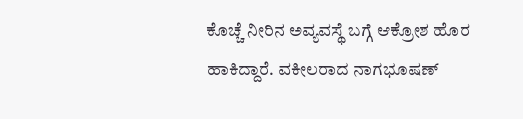ಕೊಚ್ಚೆ ನೀರಿನ ಅವ್ಯವಸ್ಥೆ ಬಗ್ಗೆ ಆಕ್ರೋಶ ಹೊರ ಹಾಕಿದ್ದಾರೆ. ವಕೀಲರಾದ ನಾಗಭೂಷಣ್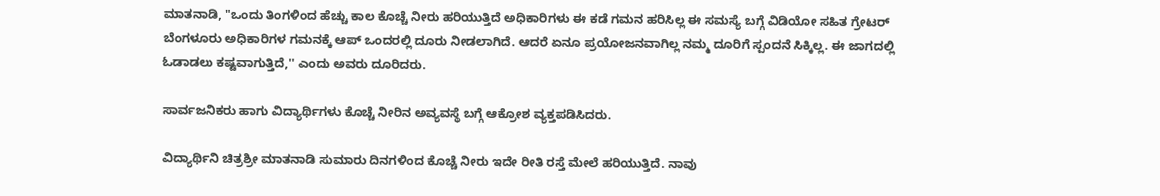ಮಾತನಾಡಿ, "ಒಂದು ತಿಂಗಳಿಂದ ಹೆಚ್ಚು ಕಾಲ ಕೊಚ್ಚೆ ನೀರು ಹರಿಯುತ್ತಿದೆ ಅಧಿಕಾರಿಗಳು ಈ ಕಡೆ ಗಮನ ಹರಿಸಿಲ್ಲ ಈ ಸಮಸ್ಯೆ ಬಗ್ಗೆ ವಿಡಿಯೋ ಸಹಿತ ಗ್ರೇಟರ್ ಬೆಂಗಳೂರು ಅಧಿಕಾರಿಗಳ ಗಮನಕ್ಕೆ ಆಪ್ ಒಂದರಲ್ಲಿ ದೂರು ನೀಡಲಾಗಿದೆ. ಆದರೆ ಏನೂ ಪ್ರಯೋಜನವಾಗಿಲ್ಲ ನಮ್ಮ ದೂರಿಗೆ ಸ್ಪಂದನೆ ಸಿಕ್ಕಿಲ್ಲ. ಈ ಜಾಗದಲ್ಲಿ ಓಡಾಡಲು ಕಷ್ಟವಾಗುತ್ತಿದೆ,'' ಎಂದು ಅವರು ದೂರಿದರು.

ಸಾರ್ವಜನಿಕರು ಹಾಗು ವಿದ್ಯಾರ್ಥಿಗಳು ಕೊಚ್ಚೆ ನೀರಿನ ಅವ್ಯವಸ್ಥೆ ಬಗ್ಗೆ ಆಕ್ರೋಶ ವ್ಯಕ್ತಪಡಿಸಿದರು.

ವಿದ್ಯಾರ್ಥಿನಿ ಚಿತ್ರಶ್ರೀ ಮಾತನಾಡಿ ಸುಮಾರು ದಿನಗಳಿಂದ ಕೊಚ್ಚೆ ನೀರು ಇದೇ ರೀತಿ ರಸ್ತೆ ಮೇಲೆ ಹರಿಯುತ್ತಿದೆ. ನಾವು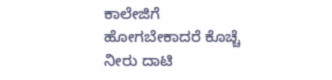ಕಾಲೇಜಿಗೆ ಹೋಗಬೇಕಾದರೆ ಕೊಚ್ಚೆ ನೀರು ದಾಟಿ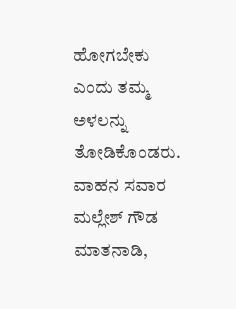ಹೋಗಬೇಕು ಎಂದು ತಮ್ಮ ಅಳಲನ್ನು ತೋಡಿಕೊಂಡರು. ವಾಹನ ಸವಾರ ಮಲ್ಲೇಶ್ ಗೌಡ ಮಾತನಾಡಿ,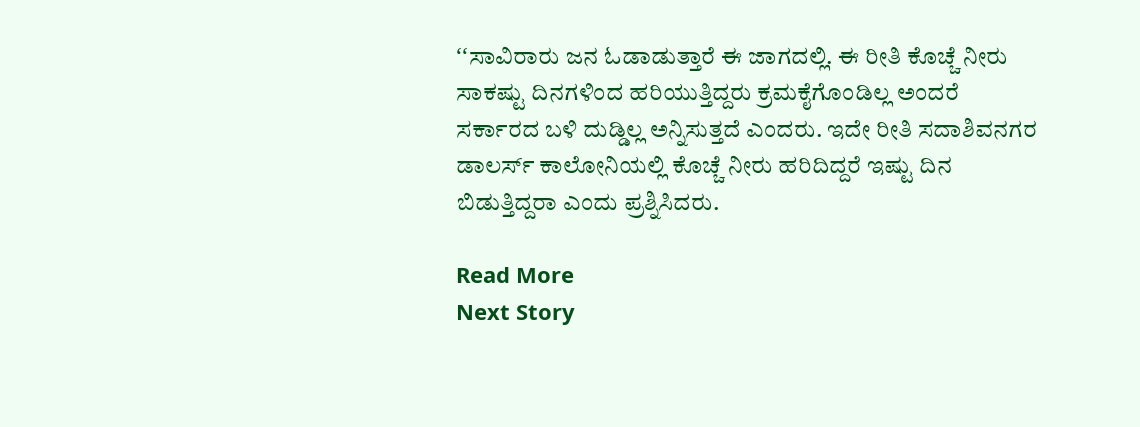ʻʻಸಾವಿರಾರು ಜನ ಓಡಾಡುತ್ತಾರೆ ಈ ಜಾಗದಲ್ಲಿ. ಈ ರೀತಿ ಕೊಚ್ಚೆ ನೀರು ಸಾಕಷ್ಟು ದಿನಗಳಿಂದ ಹರಿಯುತ್ತಿದ್ದರು ಕ್ರಮಕೈಗೊಂಡಿಲ್ಲ ಅಂದರೆ ಸರ್ಕಾರದ ಬಳಿ ದುಡ್ಡಿಲ್ಲ ಅನ್ನಿಸುತ್ತದೆ ಎಂದರು. ಇದೇ ರೀತಿ ಸದಾಶಿವನಗರ ಡಾಲರ್ಸ್‌ ಕಾಲೋನಿಯಲ್ಲಿ ಕೊಚ್ಚೆ ನೀರು ಹರಿದಿದ್ದರೆ ಇಷ್ಟು ದಿನ ಬಿಡುತ್ತಿದ್ದರಾ ಎಂದು ಪ್ರಶ್ನಿಸಿದರು.

Read More
Next Story